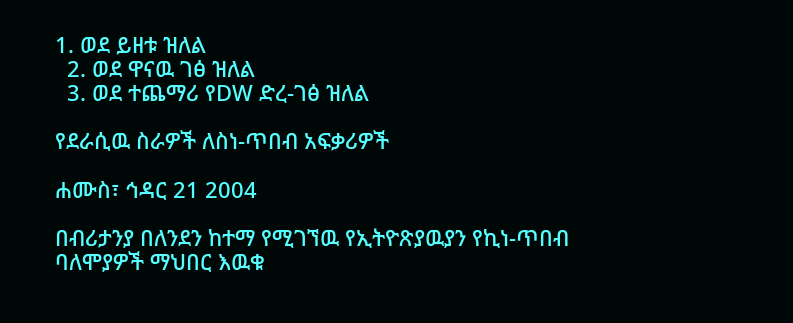1. ወደ ይዘቱ ዝለል
  2. ወደ ዋናዉ ገፅ ዝለል
  3. ወደ ተጨማሪ የDW ድረ-ገፅ ዝለል

የደራሲዉ ስራዎች ለስነ-ጥበብ አፍቃሪዎች

ሐሙስ፣ ኅዳር 21 2004

በብሪታንያ በለንደን ከተማ የሚገኘዉ የኢትዮጽያዉያን የኪነ-ጥበብ ባለሞያዎች ማህበር እዉቁ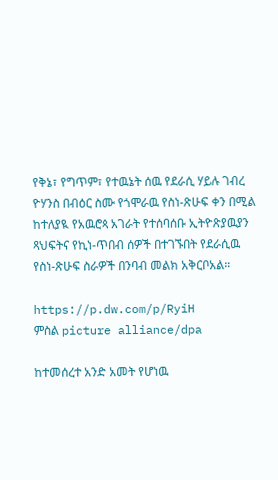የቅኔ፣ የግጥም፣ የተዉኔት ሰዉ የደራሲ ሃይሉ ገብረ ዮሃንስ በብዕር ስሙ የጎሞራዉ የስነ-ጽሁፍ ቀን በሚል ከተለያዪ የአዉሮጳ አገራት የተሰባሰቡ ኢትዮጽያዉያን ጻህፍትና የኪነ-ጥበብ ሰዎች በተገኙበት የደራሲዉ የስነ-ጽሁፍ ስራዎች በንባብ መልክ አቅርቦአል።

https://p.dw.com/p/RyiH
ምስል picture alliance/dpa

ከተመሰረተ አንድ አመት የሆነዉ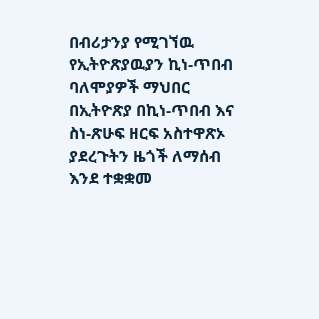በብሪታንያ የሚገኘዉ የኢትዮጽያዉያን ኪነ-ጥበብ ባለሞያዎች ማህበር በኢትዮጽያ በኪነ-ጥበብ እና ስነ-ጽሁፍ ዘርፍ አስተዋጽኦ ያደረጉትን ዜጎች ለማሰብ እንደ ተቋቋመ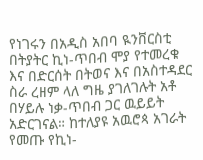የነገሩን በአዲስ አበባ ዪንቨርስቲ በትያትር ኪነ-ጥበብ ሞያ የተመረቁ እና በድርሰት በትወና እና በአስተዳደር ስራ ረዘም ላለ ግዜ ያገለገሉት አቶ በሃይሉ ነቃ-ጥበብ ጋር ዉይይት አድርገናል። ከተለያዩ አዉሮጳ አገራት የመጡ የኪነ-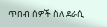ጥበብ ሰዎች ስለ ደራሲ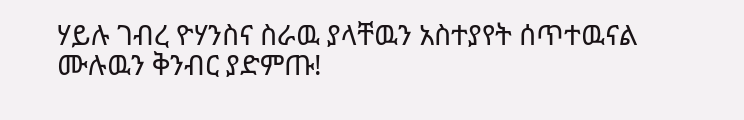ሃይሉ ገብረ ዮሃንስና ስራዉ ያላቸዉን አስተያየት ሰጥተዉናል ሙሉዉን ቅንብር ያድምጡ!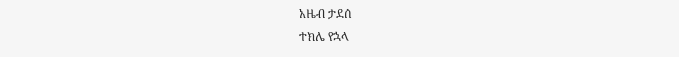አዜብ ታደሰ
ተክሌ የኋላ